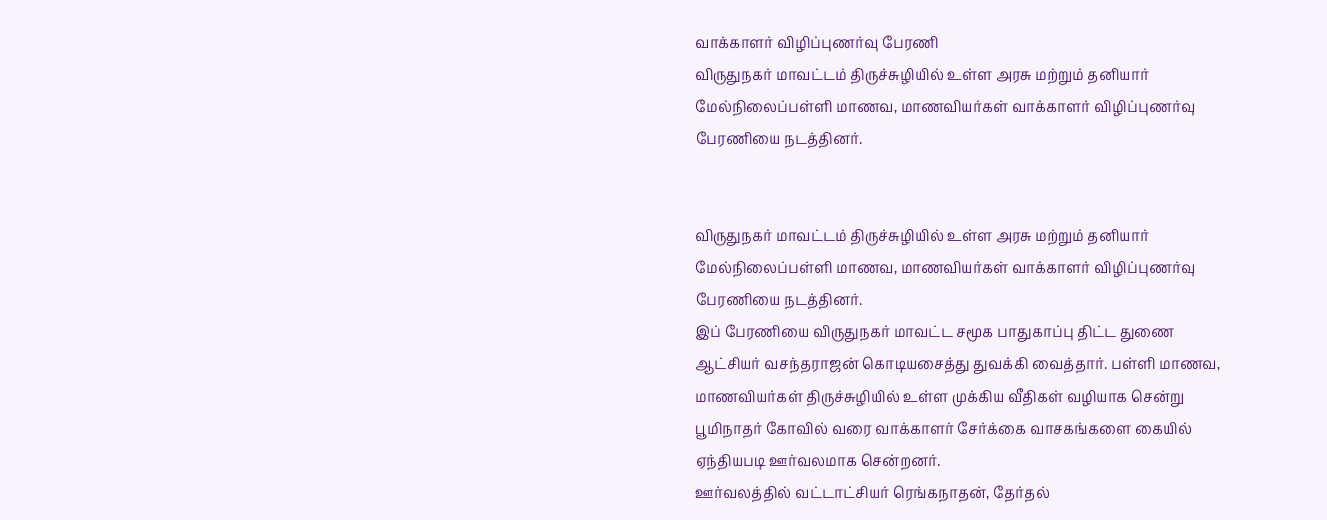வாக்காளர் விழிப்புணர்வு பேரணி
விருதுநகர் மாவட்டம் திருச்சுழியில் உள்ள அரசு மற்றும் தனியார் மேல்நிலைப்பள்ளி மாணவ, மாணவியர்கள் வாக்காளர் விழிப்புணர்வு பேரணியை நடத்தினர்.


விருதுநகர் மாவட்டம் திருச்சுழியில் உள்ள அரசு மற்றும் தனியார் மேல்நிலைப்பள்ளி மாணவ, மாணவியர்கள் வாக்காளர் விழிப்புணர்வு பேரணியை நடத்தினர்.
இப் பேரணியை விருதுநகர் மாவட்ட சமூக பாதுகாப்பு திட்ட துணை ஆட்சியர் வசந்தராஜன் கொடியசைத்து துவக்கி வைத்தார். பள்ளி மாணவ, மாணவியர்கள் திருச்சுழியில் உள்ள முக்கிய வீதிகள் வழியாக சென்று பூமிநாதர் கோவில் வரை வாக்காளர் சேர்க்கை வாசகங்களை கையில் ஏந்தியபடி ஊர்வலமாக சென்றனர்.
ஊர்வலத்தில் வட்டாட்சியர் ரெங்கநாதன், தேர்தல்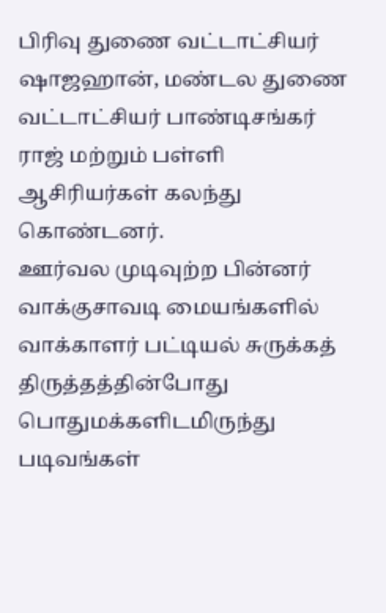பிரிவு துணை வட்டாட்சியர் ஷாஜஹான், மண்டல துணை வட்டாட்சியர் பாண்டிசங்கர் ராஜ் மற்றும் பள்ளி ஆசிரியர்கள் கலந்து கொண்டனர்.
ஊர்வல முடிவுற்ற பின்னர் வாக்குசாவடி மையங்களில் வாக்காளர் பட்டியல் சுருக்கத் திருத்தத்தின்போது பொதுமக்களிடமிருந்து படிவங்கள்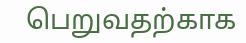பெறுவதற்காக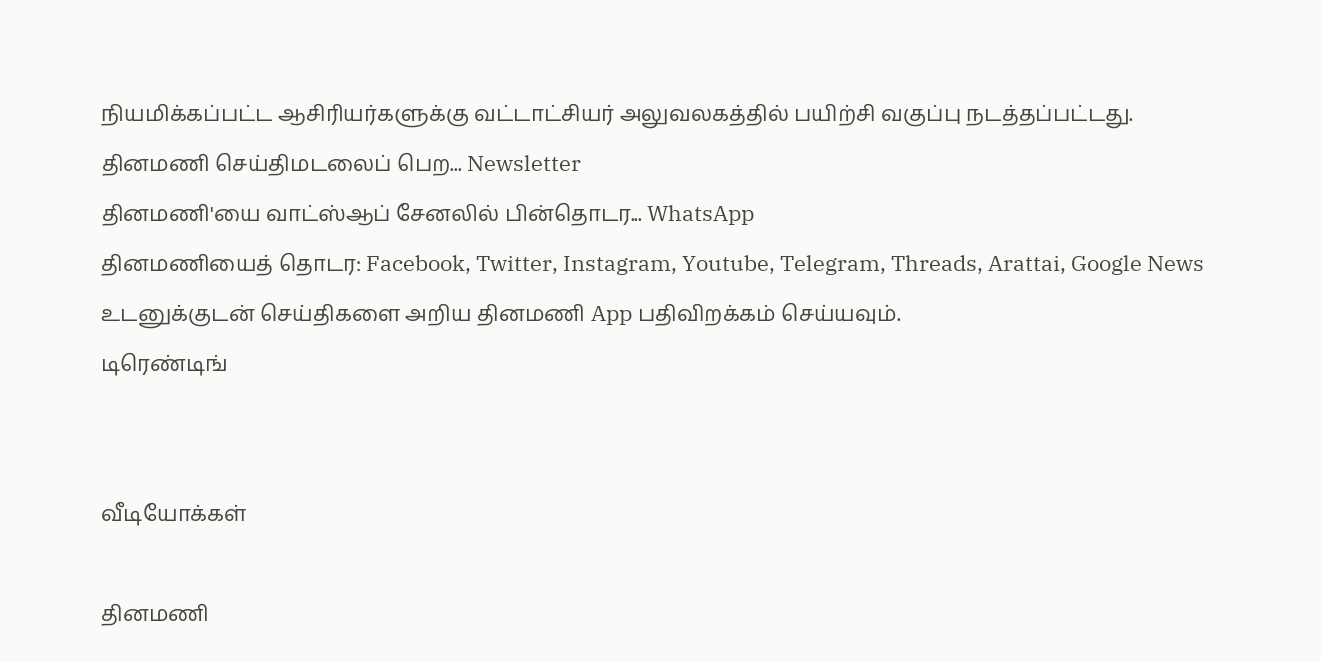நியமிக்கப்பட்ட ஆசிரியர்களுக்கு வட்டாட்சியர் அலுவலகத்தில் பயிற்சி வகுப்பு நடத்தப்பட்டது.
தினமணி செய்திமடலைப் பெற... Newsletter
தினமணி'யை வாட்ஸ்ஆப் சேனலில் பின்தொடர... WhatsApp
தினமணியைத் தொடர: Facebook, Twitter, Instagram, Youtube, Telegram, Threads, Arattai, Google News
உடனுக்குடன் செய்திகளை அறிய தினமணி App பதிவிறக்கம் செய்யவும்.
டிரெண்டிங்


வீடியோக்கள்

தினமணி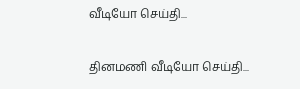வீடியோ செய்தி...

தினமணி வீடியோ செய்தி...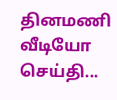தினமணி வீடியோ செய்தி...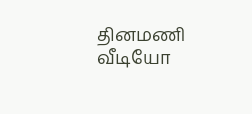தினமணி வீடியோ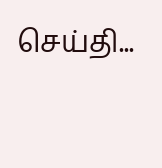செய்தி...